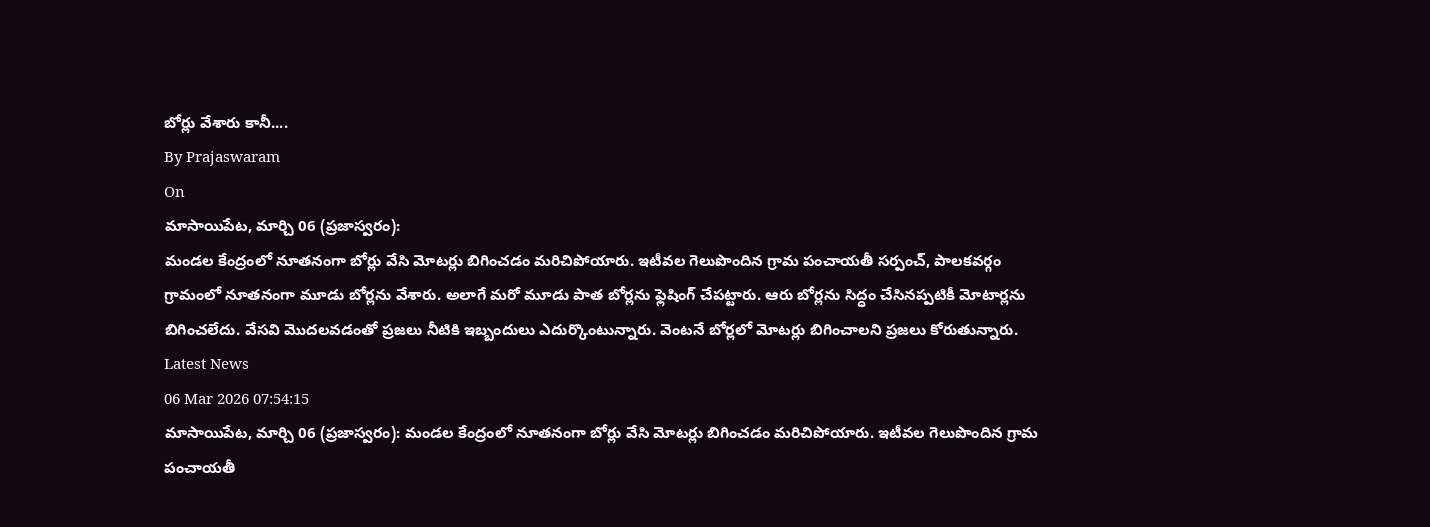బోర్లు వేశారు కానీ....
By Prajaswaram
On
మాసాయిపేట, మార్చి 06 (ప్రజాస్వరం):
మండల కేంద్రంలో నూతనంగా బోర్లు వేసి మోటర్లు బిగించడం మరిచిపోయారు. ఇటీవల గెలుపొందిన గ్రామ పంచాయతీ సర్పంచ్, పాలకవర్గం గ్రామంలో నూతనంగా మూడు బోర్లను వేశారు. అలాగే మరో మూడు పాత బోర్లను ఫ్లెషింగ్ చేపట్టారు. ఆరు బోర్లను సిద్ధం చేసినప్పటికీ మోటార్లను బిగించలేదు. వేసవి మొదలవడంతో ప్రజలు నీటికి ఇబ్బందులు ఎదుర్కొంటున్నారు. వెంటనే బోర్లలో మోటర్లు బిగించాలని ప్రజలు కోరుతున్నారు.
Latest News
06 Mar 2026 07:54:15
మాసాయిపేట, మార్చి 06 (ప్రజాస్వరం): మండల కేంద్రంలో నూతనంగా బోర్లు వేసి మోటర్లు బిగించడం మరిచిపోయారు. ఇటీవల గెలుపొందిన గ్రామ పంచాయతీ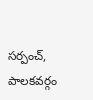సర్పంచ్, పాలకవర్గం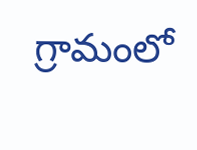గ్రామంలో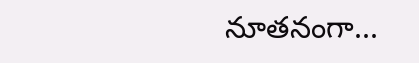నూతనంగా...